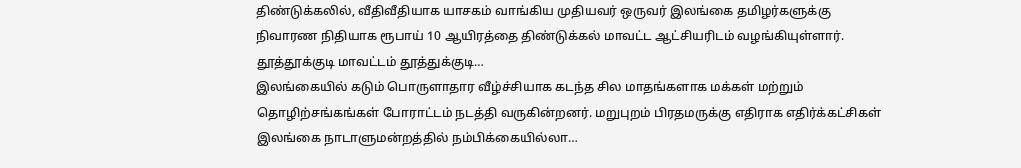திண்டுக்கலில், வீதிவீதியாக யாசகம் வாங்கிய முதியவர் ஒருவர் இலங்கை தமிழர்களுக்கு நிவாரண நிதியாக ரூபாய் 10 ஆயிரத்தை திண்டுக்கல் மாவட்ட ஆட்சியரிடம் வழங்கியுள்ளார். தூத்தூக்குடி மாவட்டம் தூத்துக்குடி…
இலங்கையில் கடும் பொருளாதார வீழ்ச்சியாக கடந்த சில மாதங்களாக மக்கள் மற்றும் தொழிற்சங்கங்கள் போராட்டம் நடத்தி வருகின்றனர். மறுபுறம் பிரதமருக்கு எதிராக எதிர்க்கட்சிகள் இலங்கை நாடாளுமன்றத்தில் நம்பிக்கையில்லா…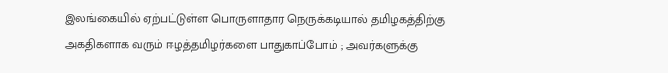இலங்கையில் ஏற்பட்டுள்ள பொருளாதார நெருக்கடியால் தமிழகத்திற்கு அகதிகளாக வரும் ஈழத்தமிழர்களை பாதுகாப்போம் ; அவர்களுக்கு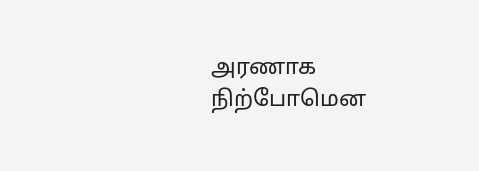அரணாக நிற்போமென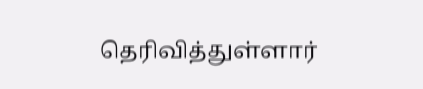தெரிவித்துள்ளார்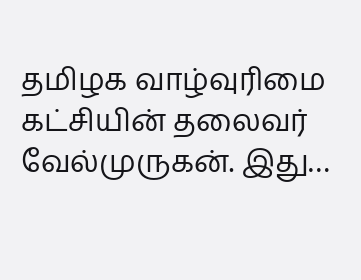தமிழக வாழ்வுரிமை கட்சியின் தலைவர் வேல்முருகன். இது…